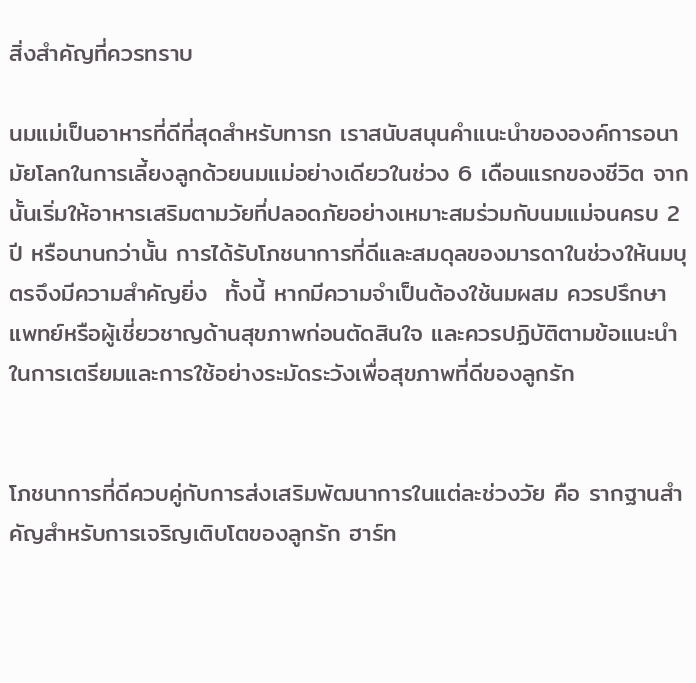สิ่งสำคัญที่ควรทราบ

นมแม่เป็นอาหารที่ดีที่สุดสำหรับทารก เราสนับสนุนคำแนะนำขององค์การอนามัยโลกในการเลี้ยงลูกด้วยนมแม่อย่างเดียวในช่วง 6 เดือนแรกของชีวิต จากนั้นเริ่มให้อาหารเสริมตามวัยที่ปลอดภัยอย่างเหมาะสมร่วมกับนมแม่จนครบ 2 ปี หรือนานกว่านั้น การได้รับโภชนาการที่ดีและสมดุลของมารดาในช่วงให้นมบุตรจึงมีความสำคัญยิ่ง  ทั้งนี้ หากมีความจำเป็นต้องใช้นมผสม ควรปรึกษาแพทย์หรือผู้เชี่ยวชาญด้านสุขภาพก่อนตัดสินใจ และควรปฏิบัติตามข้อแนะนำในการเตรียมและการใช้อย่างระมัดระวังเพื่อสุขภาพที่ดีของลูกรัก


โภชนาการที่ดีควบคู่กับการส่งเสริมพัฒนาการในแต่ละช่วงวัย คือ รากฐานสำคัญสำหรับการเจริญเติบโตของลูกรัก ฮาร์ท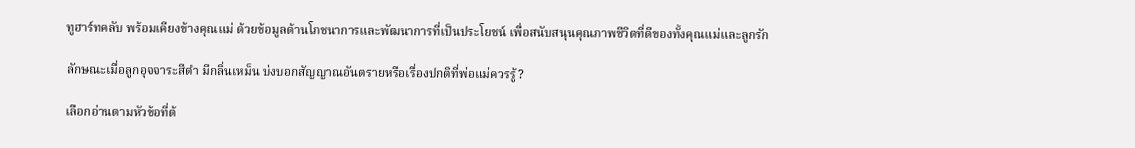ทูฮาร์ทคลับ พร้อมเคียงข้างคุณแม่ ด้วยข้อมูลด้านโภชนาการและพัฒนาการที่เป็นประโยชน์ เพื่อสนับสนุนคุณภาพชีวิตที่ดีของทั้งคุณแม่และลูกรัก

ลักษณะเมื่อลูกอุจจาระสีดำ มีกลิ่นเหม็น บ่งบอกสัญญาณอันตรายหรือเรื่องปกติที่พ่อแม่ควรรู้?

เลือกอ่านตามหัวข้อที่ต้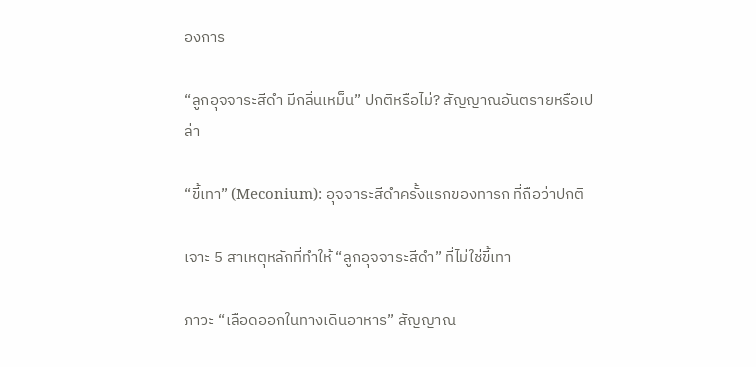องการ

“ลูกอุจจาระสีดํา มีกลิ่นเหม็น” ปกติหรือไม่? สัญญาณอันตรายหรือเปล่า

“ขี้เทา” (Meconium): อุจจาระสีดำครั้งแรกของทารก ที่ถือว่าปกติ

เจาะ 5 สาเหตุหลักที่ทำให้ “ลูกอุจจาระสีดำ” ที่ไม่ใช่ขี้เทา

ภาวะ “เลือดออกในทางเดินอาหาร” สัญญาณ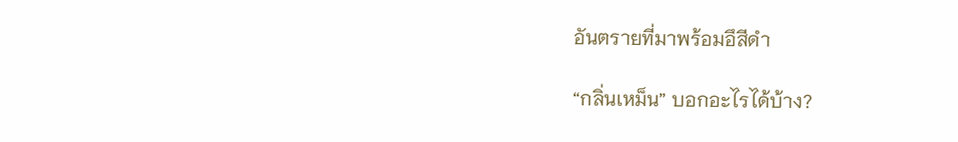อันตรายที่มาพร้อมอึสีดำ

“กลิ่นเหม็น” บอกอะไรได้บ้าง?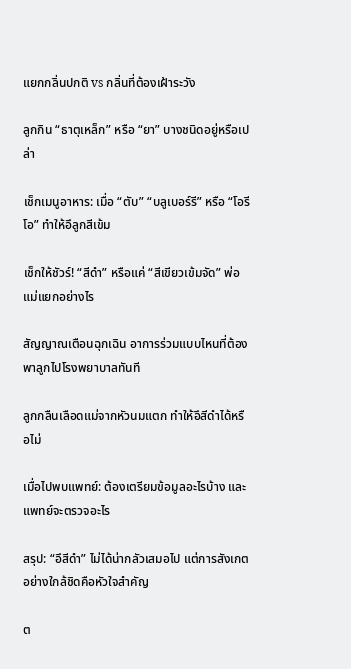แยกกลิ่นปกติ vs กลิ่นที่ต้องเฝ้าระวัง

ลูกกิน “ธาตุเหล็ก” หรือ “ยา” บางชนิดอยู่หรือเปล่า

เช็กเมนูอาหาร: เมื่อ “ตับ” “บลูเบอร์รี” หรือ “โอรีโอ” ทำให้อึลูกสีเข้ม

เช็กให้ชัวร์! “สีดำ” หรือแค่ “สีเขียวเข้มจัด” พ่อแม่แยกอย่างไร

สัญญาณเตือนฉุกเฉิน อาการร่วมแบบไหนที่ต้องพาลูกไปโรงพยาบาลทันที

ลูกกลืนเลือดแม่จากหัวนมแตก ทำให้อึสีดำได้หรือไม่

เมื่อไปพบแพทย์: ต้องเตรียมข้อมูลอะไรบ้าง และแพทย์จะตรวจอะไร

สรุป: “อึสีดำ” ไม่ได้น่ากลัวเสมอไป แต่การสังเกตอย่างใกล้ชิดคือหัวใจสำคัญ

ต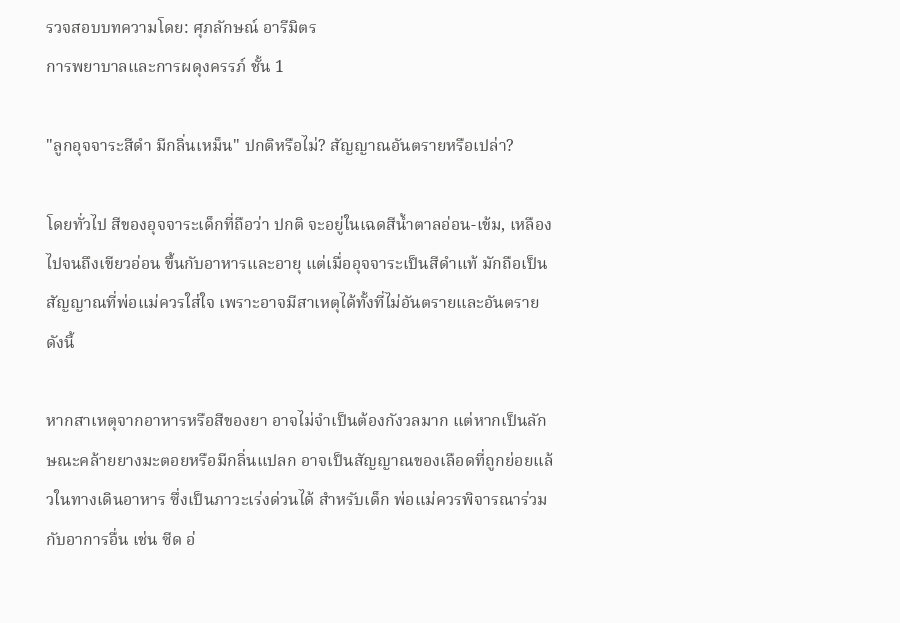รวจสอบบทความโดย: ศุภลักษณ์ อารีมิตร
การพยาบาลและการผดุงครรภ์ ชั้น 1

"ลูกอุจจาระสีดํา มีกลิ่นเหม็น" ปกติหรือไม่? สัญญาณอันตรายหรือเปล่า?

โดยทั่วไป สีของอุจจาระเด็กที่ถือว่า ปกติ จะอยู่ในเฉดสีน้ำตาลอ่อน-เข้ม, เหลืองไปจนถึงเขียวอ่อน ขึ้นกับอาหารและอายุ แต่เมื่ออุจจาระเป็นสีดำแท้ มักถือเป็นสัญญาณที่พ่อแม่ควรใส่ใจ เพราะอาจมีสาเหตุได้ทั้งที่ไม่อันตรายและอันตราย ดังนี้

หากสาเหตุจากอาหารหรือสีของยา อาจไม่จำเป็นต้องกังวลมาก แต่หากเป็นลักษณะคล้ายยางมะตอยหรือมีกลิ่นแปลก อาจเป็นสัญญาณของเลือดที่ถูกย่อยแล้วในทางเดินอาหาร ซึ่งเป็นภาวะเร่งด่วนได้ สำหรับเด็ก พ่อแม่ควรพิจารณาร่วมกับอาการอื่น เช่น ซีด อ่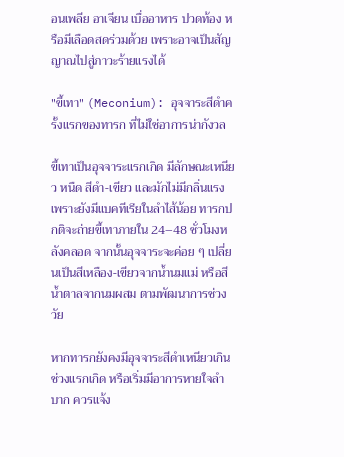อนเพลีย อาเจียน เบื่ออาหาร ปวดท้อง หรือมีเลือดสดร่วมด้วย เพราะอาจเป็นสัญญาณไปสู่ภาวะร้ายแรงได้

"ขี้เทา" (Meconium): อุจจาระสีดำครั้งแรกของทารก ที่ไม่ใช่อาการน่ากังวล

ขี้เทาเป็นอุจจาระแรกเกิด มีลักษณะเหนียว หนืด สีดำ‑เขียว และมักไม่มีกลิ่นแรง เพราะยังมีแบคทีเรียในลำไส้น้อย ทารกปกติจะถ่ายขี้เทาภายใน 24–48 ชั่วโมงหลังคลอด จากนั้นอุจจาระจะค่อย ๆ เปลี่ยนเป็นสีเหลือง‑เขียวจากน้ำนมแม่ หรือสีน้ำตาลจากนมผสม ตามพัฒนาการช่วงวัย

หากทารกยังคงมีอุจจาระสีดำเหนียวเกินช่วงแรกเกิด หรือเริ่มมีอาการหายใจลำบาก ควรแจ้ง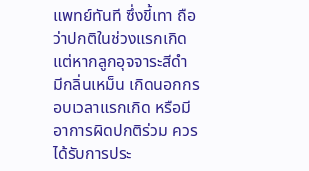แพทย์ทันที ซึ่งขี้เทา ถือว่าปกติในช่วงแรกเกิด แต่หากลูกอุจจาระสีดำ มีกลิ่นเหม็น เกิดนอกกรอบเวลาแรกเกิด หรือมีอาการผิดปกติร่วม ควรได้รับการประ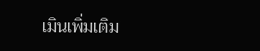เมินเพิ่มเติม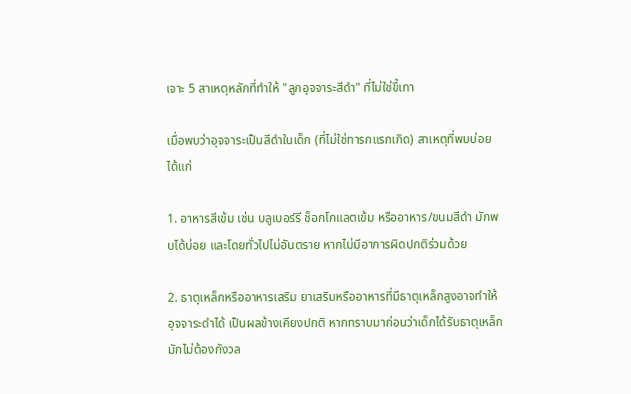เจาะ 5 สาเหตุหลักที่ทำให้ "ลูกอุจจาระสีดํา" ที่ไม่ใช่ขี้เทา

เมื่อพบว่าอุจจาระเป็นสีดำในเด็ก (ที่ไม่ใช่ทารกแรกเกิด) สาเหตุที่พบบ่อย ได้แก่

1. อาหารสีเข้ม เช่น บลูเบอร์รี ช็อกโกแลตเข้ม หรืออาหาร/ขนมสีดำ มักพบได้บ่อย และโดยทั่วไปไม่อันตราย หากไม่มีอาการผิดปกติร่วมด้วย

2. ธาตุเหล็กหรืออาหารเสริม ยาเสริมหรืออาหารที่มีธาตุเหล็กสูงอาจทำให้อุจจาระดำได้ เป็นผลข้างเคียงปกติ หากทราบมาก่อนว่าเด็กได้รับธาตุเหล็ก มักไม่ต้องกังวล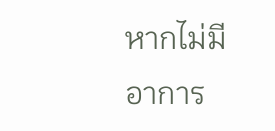หากไม่มีอาการ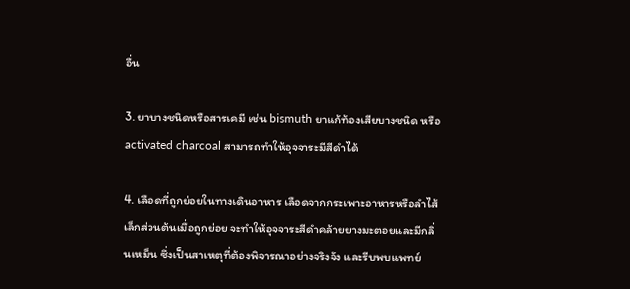อื่น

3. ยาบางชนิดหรือสารเคมี เช่น bismuth ยาแก้ท้องเสียบางชนิด หรือ activated charcoal สามารถทำให้อุจจาระมีสีดำได้

4. เลือดที่ถูกย่อยในทางเดินอาหาร เลือดจากกระเพาะอาหารหรือลำไส้เล็กส่วนต้นเมื่อถูกย่อย จะทำให้อุจจาระสีดำคล้ายยางมะตอยและมีกลิ่นเหม็น ซึ่งเป็นสาเหตุที่ต้องพิจารณาอย่างจริงจัง และรีบพบแพทย์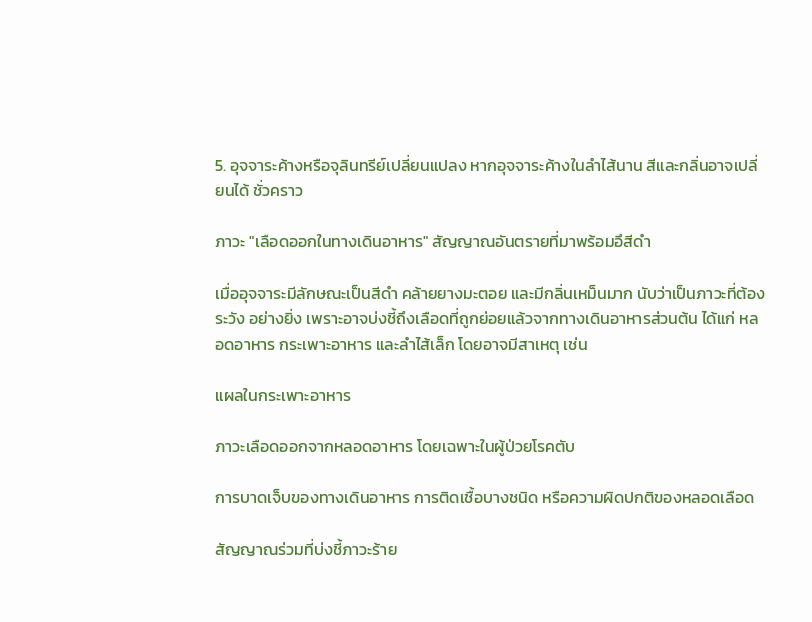5. อุจจาระค้างหรือจุลินทรีย์เปลี่ยนแปลง หากอุจจาระค้างในลำไส้นาน สีและกลิ่นอาจเปลี่ยนได้ ชั่วคราว

ภาวะ "เลือดออกในทางเดินอาหาร" สัญญาณอันตรายที่มาพร้อมอึสีดำ

เมื่ออุจจาระมีลักษณะเป็นสีดำ คล้ายยางมะตอย และมีกลิ่นเหม็นมาก นับว่าเป็นภาวะที่ต้องระวัง อย่างยิ่ง เพราะอาจบ่งชี้ถึงเลือดที่ถูกย่อยแล้วจากทางเดินอาหารส่วนต้น ได้แก่ หลอดอาหาร กระเพาะอาหาร และลำไส้เล็ก โดยอาจมีสาเหตุ เช่น

แผลในกระเพาะอาหาร

ภาวะเลือดออกจากหลอดอาหาร โดยเฉพาะในผู้ป่วยโรคตับ

การบาดเจ็บของทางเดินอาหาร การติดเชื้อบางชนิด หรือความผิดปกติของหลอดเลือด

สัญญาณร่วมที่บ่งชี้ภาวะร้าย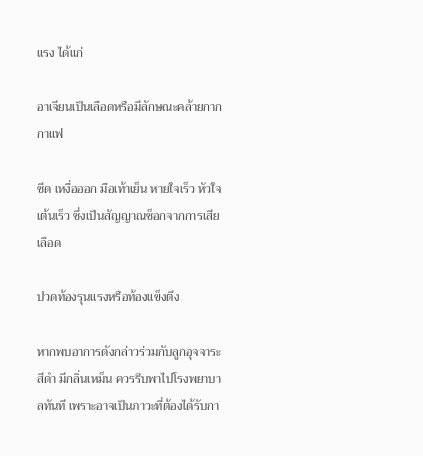แรง ได้แก่

อาเจียนเป็นเลือดหรือมีลักษณะคล้ายกากกาแฟ

ซีด เหงื่อออก มือเท้าเย็น หายใจเร็ว หัวใจเต้นเร็ว ซึ่งเป็นสัญญาณช็อกจากการเสียเลือด

ปวดท้องรุนแรงหรือท้องแข็งตึง

หากพบอาการดังกล่าวร่วมกับลูกอุจจาระสีดำ มีกลิ่นเหม็น ควรรีบพาไปโรงพยาบาลทันที เพราะอาจเป็นภาวะที่ต้องได้รับกา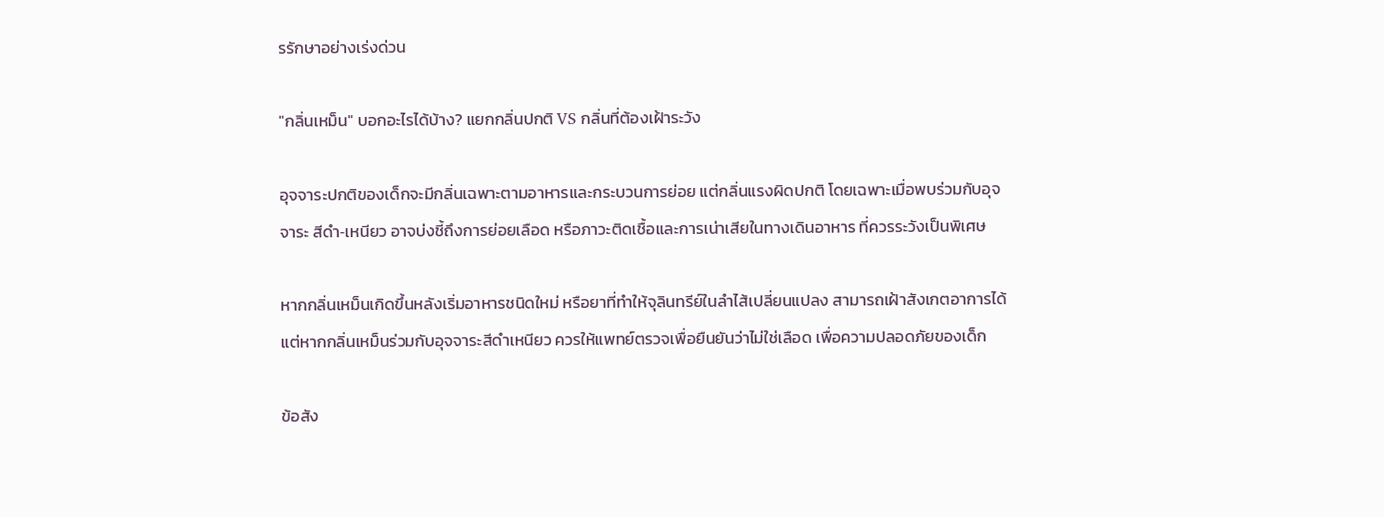รรักษาอย่างเร่งด่วน

"กลิ่นเหม็น" บอกอะไรได้บ้าง? แยกกลิ่นปกติ VS กลิ่นที่ต้องเฝ้าระวัง

อุจจาระปกติของเด็กจะมีกลิ่นเฉพาะตามอาหารและกระบวนการย่อย แต่กลิ่นแรงผิดปกติ โดยเฉพาะเมื่อพบร่วมกับอุจจาระ สีดำ‑เหนียว อาจบ่งชี้ถึงการย่อยเลือด หรือภาวะติดเชื้อและการเน่าเสียในทางเดินอาหาร ที่ควรระวังเป็นพิเศษ

หากกลิ่นเหม็นเกิดขึ้นหลังเริ่มอาหารชนิดใหม่ หรือยาที่ทำให้จุลินทรีย์ในลำไส้เปลี่ยนแปลง สามารถเฝ้าสังเกตอาการได้ แต่หากกลิ่นเหม็นร่วมกับอุจจาระสีดำเหนียว ควรให้แพทย์ตรวจเพื่อยืนยันว่าไม่ใช่เลือด เพื่อความปลอดภัยของเด็ก

ข้อสัง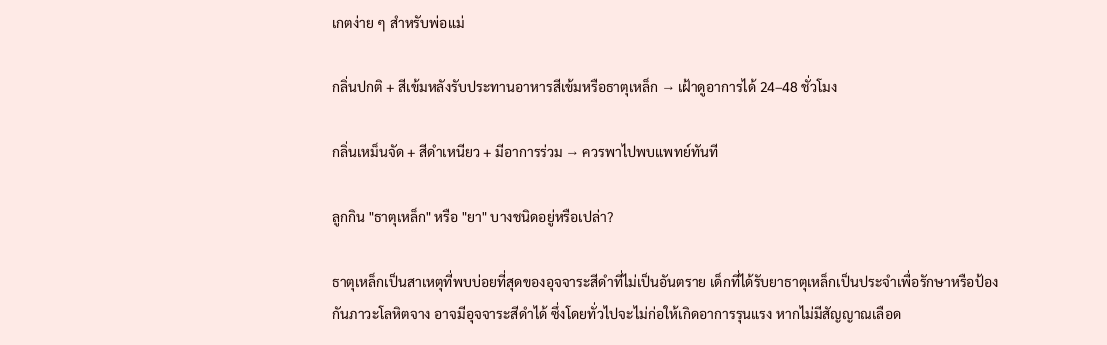เกตง่าย ๆ สำหรับพ่อแม่

กลิ่นปกติ + สีเข้มหลังรับประทานอาหารสีเข้มหรือธาตุเหล็ก → เฝ้าดูอาการได้ 24–48 ชั่วโมง

กลิ่นเหม็นจัด + สีดำเหนียว + มีอาการร่วม → ควรพาไปพบแพทย์ทันที

ลูกกิน "ธาตุเหล็ก" หรือ "ยา" บางชนิดอยู่หรือเปล่า?

ธาตุเหล็กเป็นสาเหตุที่พบบ่อยที่สุดของอุจจาระสีดำที่ไม่เป็นอันตราย เด็กที่ได้รับยาธาตุเหล็กเป็นประจำเพื่อรักษาหรือป้องกันภาวะโลหิตจาง อาจมีอุจจาระสีดำได้ ซึ่งโดยทั่วไปจะไม่ก่อให้เกิดอาการรุนแรง หากไม่มีสัญญาณเลือด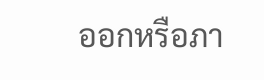ออกหรือภา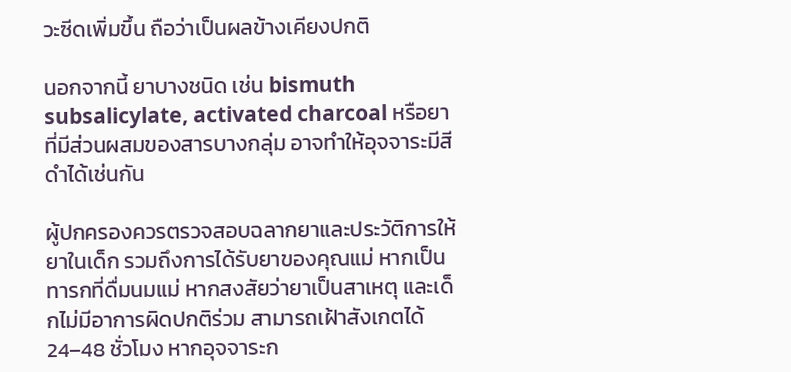วะซีดเพิ่มขึ้น ถือว่าเป็นผลข้างเคียงปกติ

นอกจากนี้ ยาบางชนิด เช่น bismuth subsalicylate, activated charcoal หรือยาที่มีส่วนผสมของสารบางกลุ่ม อาจทำให้อุจจาระมีสีดำได้เช่นกัน

ผู้ปกครองควรตรวจสอบฉลากยาและประวัติการให้ยาในเด็ก รวมถึงการได้รับยาของคุณแม่ หากเป็นทารกที่ดื่มนมแม่ หากสงสัยว่ายาเป็นสาเหตุ และเด็กไม่มีอาการผิดปกติร่วม สามารถเฝ้าสังเกตได้ 24–48 ชั่วโมง หากอุจจาระก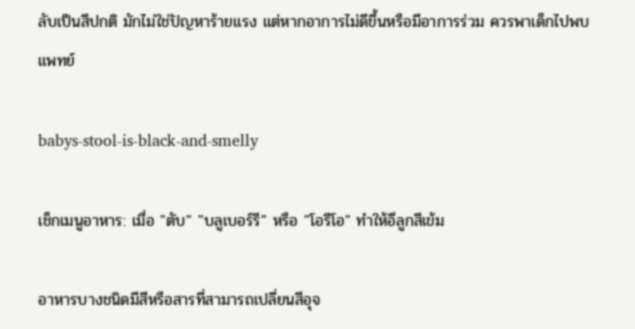ลับเป็นสีปกติ มักไม่ใช่ปัญหาร้ายแรง แต่หากอาการไม่ดีขึ้นหรือมีอาการร่วม ควรพาเด็กไปพบแพทย์

babys-stool-is-black-and-smelly

เช็กเมนูอาหาร: เมื่อ "ตับ" "บลูเบอร์รี" หรือ "โอรีโอ" ทำให้อึลูกสีเข้ม

อาหารบางชนิดมีสีหรือสารที่สามารถเปลี่ยนสีอุจ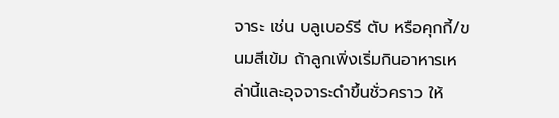จาระ เช่น บลูเบอร์รี ตับ หรือคุกกี้/ขนมสีเข้ม ถ้าลูกเพิ่งเริ่มกินอาหารเหล่านี้และอุจจาระดำขึ้นชั่วคราว ให้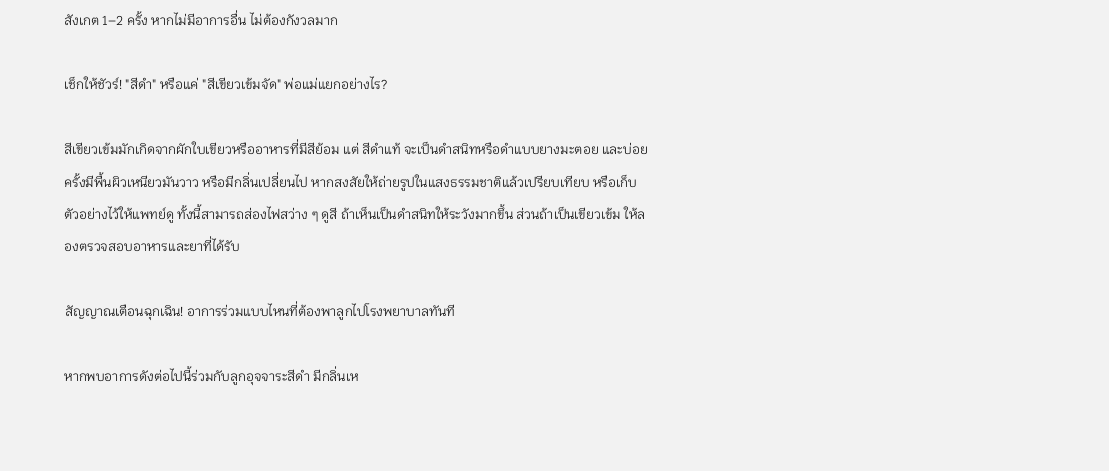สังเกต 1–2 ครั้ง หากไม่มีอาการอื่น ไม่ต้องกังวลมาก

เช็กให้ชัวร์! "สีดำ" หรือแค่ "สีเขียวเข้มจัด" พ่อแม่แยกอย่างไร?

สีเขียวเข้มมักเกิดจากผักใบเขียวหรืออาหารที่มีสีย้อม แต่ สีดำแท้ จะเป็นดำสนิทหรือดำแบบยางมะตอย และบ่อยครั้งมีพื้นผิวเหนียวมันวาว หรือมีกลิ่นเปลี่ยนไป หากสงสัยให้ถ่ายรูปในแสงธรรมชาติแล้วเปรียบเทียบ หรือเก็บตัวอย่างไว้ให้แพทย์ดู ทั้งนี้สามารถส่องไฟสว่าง ๆ ดูสี ถ้าเห็นเป็นดำสนิทให้ระวังมากขึ้น ส่วนถ้าเป็นเขียวเข้ม ให้ลองตรวจสอบอาหารและยาที่ได้รับ

สัญญาณเตือนฉุกเฉิน! อาการร่วมแบบไหนที่ต้องพาลูกไปโรงพยาบาลทันที

หากพบอาการดังต่อไปนี้ร่วมกับลูกอุจจาระสีดำ มีกลิ่นเห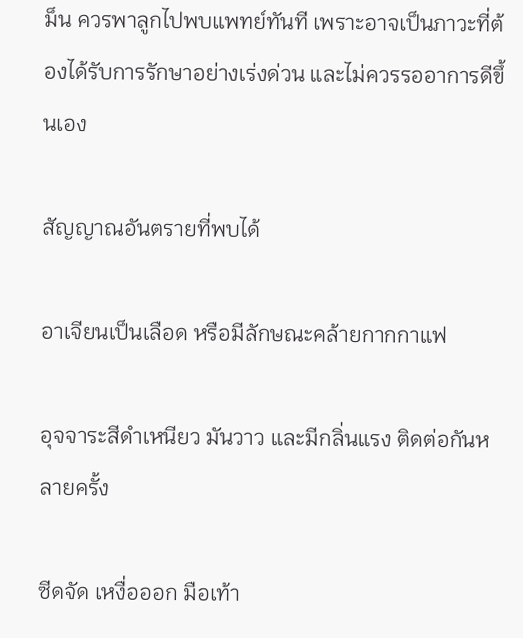ม็น ควรพาลูกไปพบแพทย์ทันที เพราะอาจเป็นภาวะที่ต้องได้รับการรักษาอย่างเร่งด่วน และไม่ควรรออาการดีขึ้นเอง

สัญญาณอันตรายที่พบได้

อาเจียนเป็นเลือด หรือมีลักษณะคล้ายกากกาแฟ

อุจจาระสีดำเหนียว มันวาว และมีกลิ่นแรง ติดต่อกันหลายครั้ง

ซีดจัด เหงื่อออก มือเท้า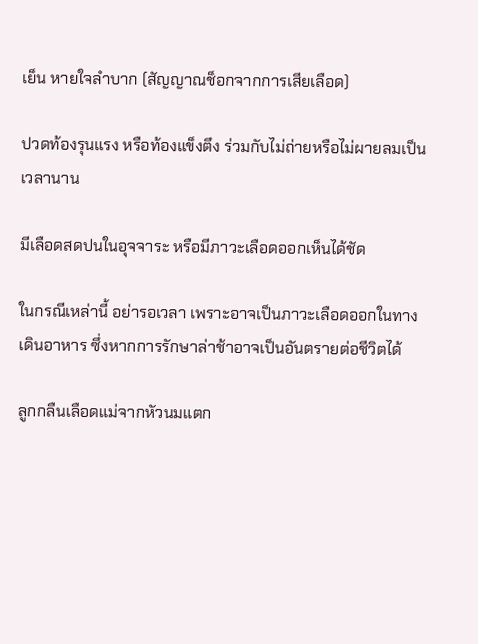เย็น หายใจลำบาก (สัญญาณช็อกจากการเสียเลือด)

ปวดท้องรุนแรง หรือท้องแข็งตึง ร่วมกับไม่ถ่ายหรือไม่ผายลมเป็นเวลานาน

มีเลือดสดปนในอุจจาระ หรือมีภาวะเลือดออกเห็นได้ชัด

ในกรณีเหล่านี้ อย่ารอเวลา เพราะอาจเป็นภาวะเลือดออกในทางเดินอาหาร ซึ่งหากการรักษาล่าช้าอาจเป็นอันตรายต่อชีวิตได้

ลูกกลืนเลือดแม่จากหัวนมแตก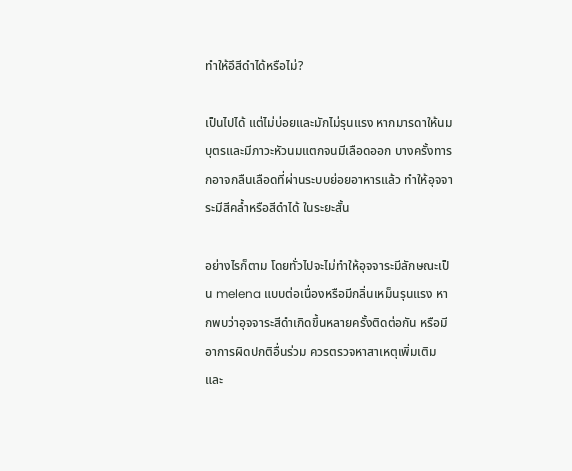ทำให้อึสีดำได้หรือไม่?

เป็นไปได้ แต่ไม่บ่อยและมักไม่รุนแรง หากมารดาให้นมบุตรและมีภาวะหัวนมแตกจนมีเลือดออก บางครั้งทารกอาจกลืนเลือดที่ผ่านระบบย่อยอาหารแล้ว ทำให้อุจจาระมีสีคล้ำหรือสีดำได้ ในระยะสั้น

อย่างไรก็ตาม โดยทั่วไปจะไม่ทำให้อุจจาระมีลักษณะเป็น melena แบบต่อเนื่องหรือมีกลิ่นเหม็นรุนแรง หากพบว่าอุจจาระสีดำเกิดขึ้นหลายครั้งติดต่อกัน หรือมีอาการผิดปกติอื่นร่วม ควรตรวจหาสาเหตุเพิ่มเติม และ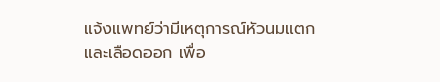แจ้งแพทย์ว่ามีเหตุการณ์หัวนมแตกและเลือดออก เพื่อ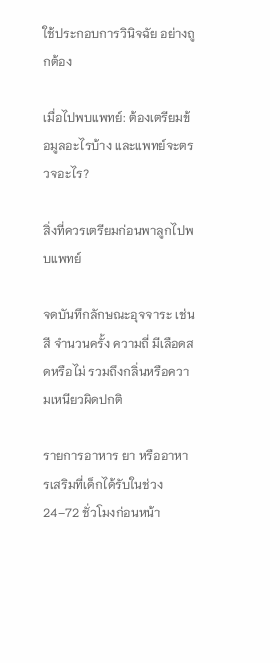ใช้ประกอบการวินิจฉัย อย่างถูกต้อง

เมื่อไปพบแพทย์: ต้องเตรียมข้อมูลอะไรบ้าง และแพทย์จะตรวจอะไร?

สิ่งที่ควรเตรียมก่อนพาลูกไปพบแพทย์

จดบันทึกลักษณะอุจจาระ เช่น สี จำนวนครั้ง ความถี่ มีเลือดสดหรือไม่ รวมถึงกลิ่นหรือความเหนียวผิดปกติ

รายการอาหาร ยา หรืออาหารเสริมที่เด็กได้รับในช่วง 24–72 ชั่วโมงก่อนหน้า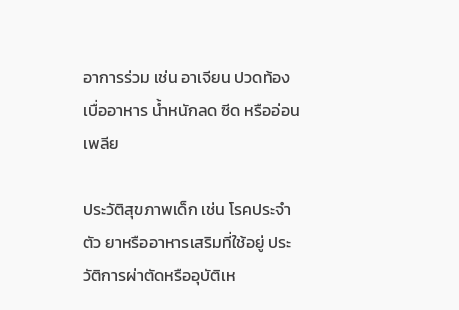อาการร่วม เช่น อาเจียน ปวดท้อง เบื่ออาหาร น้ำหนักลด ซีด หรืออ่อนเพลีย

ประวัติสุขภาพเด็ก เช่น โรคประจำตัว ยาหรืออาหารเสริมที่ใช้อยู่ ประวัติการผ่าตัดหรืออุบัติเห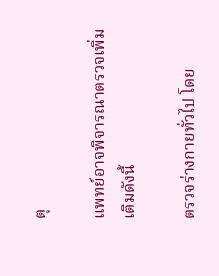ตุ

แพทย์อาจพิจารณาตรวจเพิ่มเติมดังนี้

ตรวจร่างกายทั่วไป โดย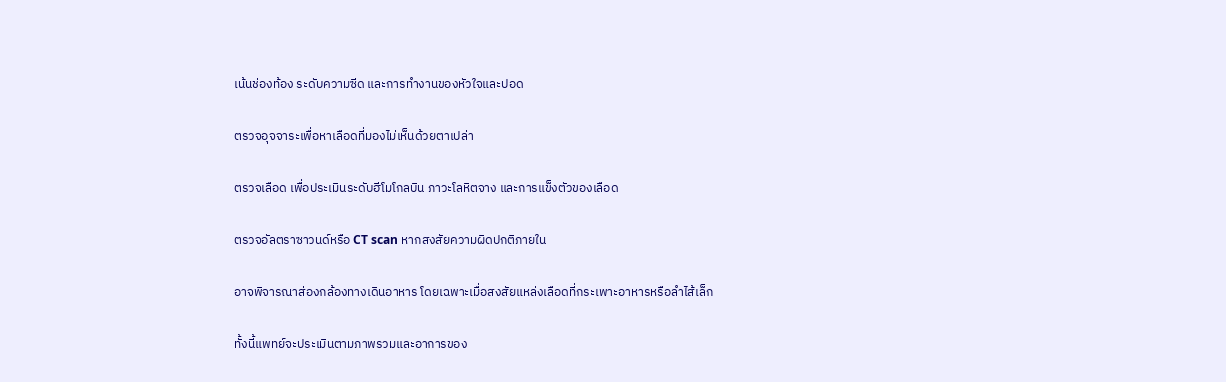เน้นช่องท้อง ระดับความซีด และการทำงานของหัวใจและปอด

ตรวจอุจจาระเพื่อหาเลือดที่มองไม่เห็นด้วยตาเปล่า

ตรวจเลือด เพื่อประเมินระดับฮีโมโกลบิน ภาวะโลหิตจาง และการแข็งตัวของเลือด

ตรวจอัลตราซาวนด์หรือ CT scan หากสงสัยความผิดปกติภายใน

อาจพิจารณาส่องกล้องทางเดินอาหาร โดยเฉพาะเมื่อสงสัยแหล่งเลือดที่กระเพาะอาหารหรือลำไส้เล็ก

ทั้งนี้แพทย์จะประเมินตามภาพรวมและอาการของ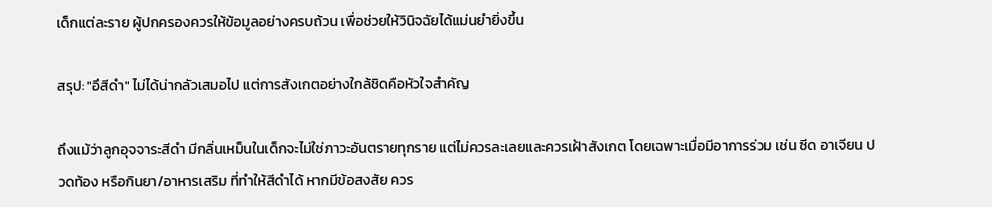เด็กแต่ละราย ผู้ปกครองควรให้ข้อมูลอย่างครบถ้วน เพื่อช่วยให้วินิจฉัยได้แม่นยำยิ่งขึ้น

สรุป: "อึสีดำ" ไม่ได้น่ากลัวเสมอไป แต่การสังเกตอย่างใกล้ชิดคือหัวใจสำคัญ

ถึงแม้ว่าลูกอุจจาระสีดํา มีกลิ่นเหม็นในเด็กจะไม่ใช่ภาวะอันตรายทุกราย แต่ไม่ควรละเลยและควรเฝ้าสังเกต โดยเฉพาะเมื่อมีอาการร่วม เช่น ซีด อาเจียน ปวดท้อง หรือกินยา/อาหารเสริม ที่ทำให้สีดำได้ หากมีข้อสงสัย ควร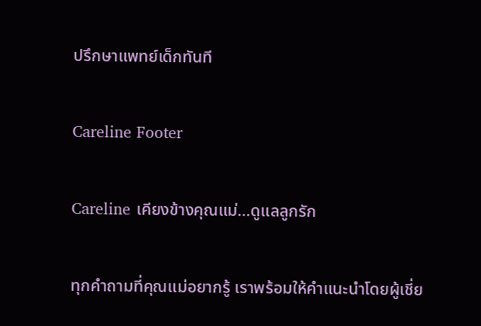ปรึกษาแพทย์เด็กทันที

Careline Footer

Careline เคียงข้างคุณแม่…ดูแลลูกรัก

ทุกคำถามที่คุณแม่อยากรู้ เราพร้อมให้คำแนะนำโดยผู้เชี่ย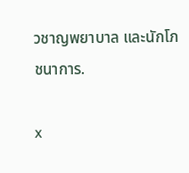วชาญพยาบาล และนักโภชนาการ.

x